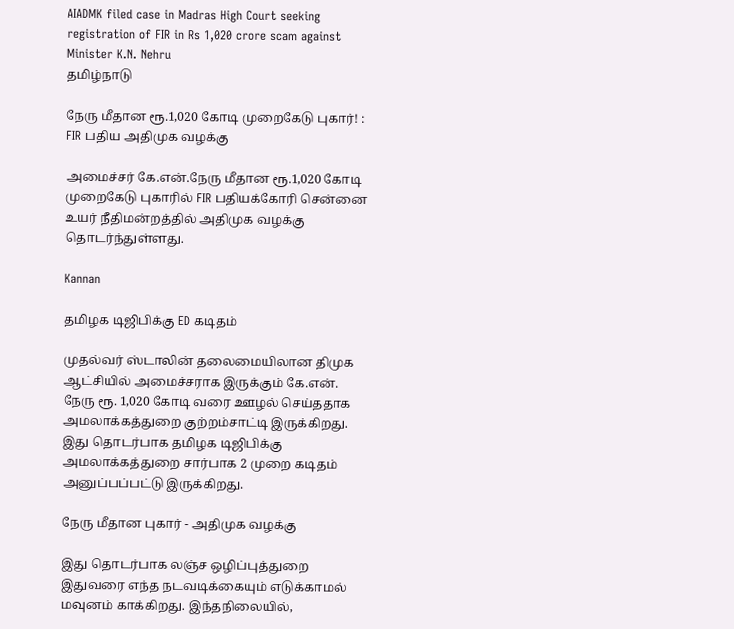AIADMK filed case in Madras High Court seeking registration of FIR in Rs 1,020 crore scam against Minister K.N. Nehru
தமிழ்நாடு

நேரு மீதான ரூ.1,020 கோடி முறைகேடு புகார்! : FIR பதிய அதிமுக வழக்கு

அமைச்சர் கே.என்.நேரு மீதான ரூ.1,020 கோடி முறைகேடு புகாரில் FIR பதியக்கோரி சென்னை உயர் நீதிமன்றத்தில் அதிமுக வழக்கு தொடர்ந்துள்ளது.

Kannan

தமிழக டிஜிபிக்கு ED கடிதம்

முதல்வர் ஸ்டாலின் தலைமையிலான திமுக ஆட்சியில் அமைச்சராக இருக்கும் கே.என். நேரு ரூ. 1,020 கோடி வரை ஊழல் செய்ததாக அமலாக்கத்துறை குற்றம்சாட்டி இருக்கிறது. இது தொடர்பாக தமிழக டிஜிபிக்கு அமலாக்கத்துறை சார்பாக 2 முறை கடிதம் அனுப்பப்பட்டு இருக்கிறது.

நேரு மீதான புகார் - அதிமுக வழக்கு

இது தொடர்பாக லஞ்ச ஒழிப்புத்துறை இதுவரை எந்த நடவடிக்கையும் எடுக்காமல் மவுனம் காக்கிறது. இந்தநிலையில்,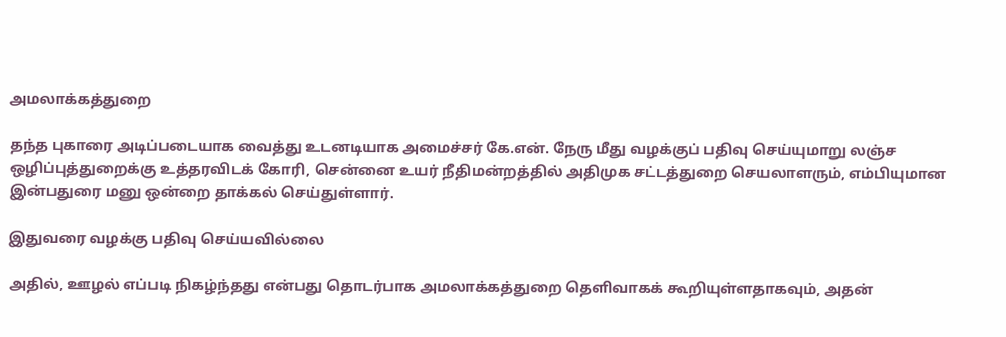அமலாக்கத்துறை

தந்த புகாரை அடிப்படையாக வைத்து உடனடியாக அமைச்சர் கே.என். நேரு மீது வழக்குப் பதிவு செய்யுமாறு லஞ்ச ஒழிப்புத்துறைக்கு உத்தரவிடக் கோரி, சென்னை உயர் நீதிமன்றத்தில் அதிமுக சட்டத்துறை செயலாளரும், எம்பியுமான இன்பதுரை மனு ஒன்றை தாக்கல் செய்துள்ளார்.

இதுவரை வழக்கு பதிவு செய்யவில்லை

அதில், ஊழல் எப்படி நிகழ்ந்தது என்பது தொடர்பாக அமலாக்கத்துறை தெளிவாகக் கூறியுள்ளதாகவும், அதன்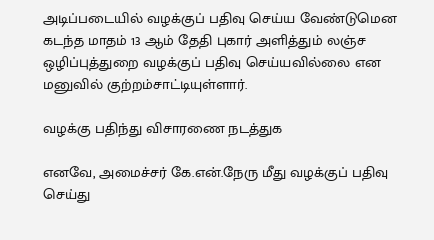அடிப்படையில் வழக்குப் பதிவு செய்ய வேண்டுமென கடந்த மாதம் 13 ஆம் தேதி புகார் அளித்தும் லஞ்ச ஒழிப்புத்துறை வழக்குப் பதிவு செய்யவில்லை என மனுவில் குற்றம்சாட்டியுள்ளார்.

வழக்கு பதிந்து விசாரணை நடத்துக

எனவே, அமைச்சர் கே.என்.நேரு மீது வழக்குப் பதிவு செய்து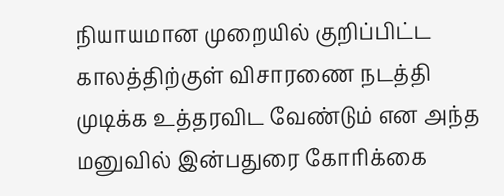நியாயமான முறையில் குறிப்பிட்ட காலத்திற்குள் விசாரணை நடத்தி முடிக்க உத்தரவிட வேண்டும் என அந்த மனுவில் இன்பதுரை கோரிக்கை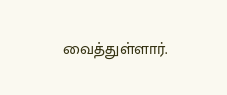வைத்துள்ளார்.